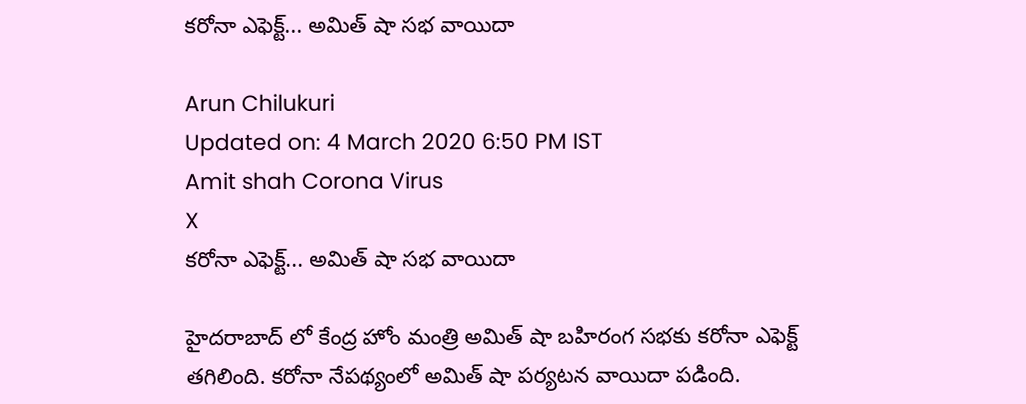కరోనా ఎఫెక్ట్... అమిత్ షా సభ వాయిదా

Arun Chilukuri
Updated on: 4 March 2020 6:50 PM IST
Amit shah Corona Virus
X
కరోనా ఎఫెక్ట్... అమిత్ షా సభ వాయిదా

హైదరాబాద్ లో కేంద్ర హోం మంత్రి అమిత్ షా బహిరంగ సభకు కరోనా ఎఫెక్ట్ తగిలింది. కరోనా నేపథ్యంలో అమిత్ షా పర్యటన వాయిదా పడింది.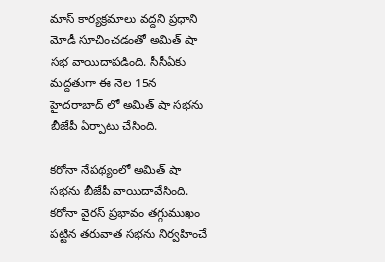మాస్ కార్యక్రమాలు వద్దని ప్రధాని మోడీ సూచించడంతో అమిత్ షా సభ వాయిదాపడింది. సీసీఏకు మద్దతుగా ఈ నెల 15న హైదరాబాద్ లో అమిత్ షా సభను బీజేపీ ఏర్పాటు చేసింది.

కరోనా నేపథ్యంలో అమిత్ షా సభను బీజేపీ వాయిదావేసింది. కరోనా వైరస్ ప్రభావం తగ్గుముఖం పట్టిన తరువాత సభను నిర్వహించే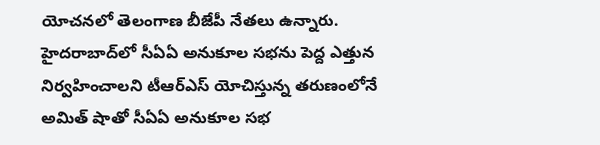యోచనలో తెలంగాణ బీజేపీ నేతలు ఉన్నారు. హైదరాబాద్‌లో సీఏఏ అనుకూల సభను పెద్ద ఎత్తున నిర్వహించాలని టీఆర్ఎస్ యోచిస్తున్న తరుణంలోనే అమిత్ షాతో సీఏఏ అనుకూల సభ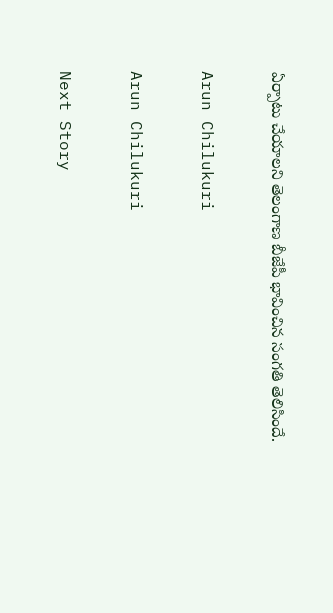ఏర్పాటు చేయాలని తెలంగాణ బీజేపీ భావించిన సంగతి తెలిసిందే.

Arun Chilukuri

Arun Chilukuri

Next Story